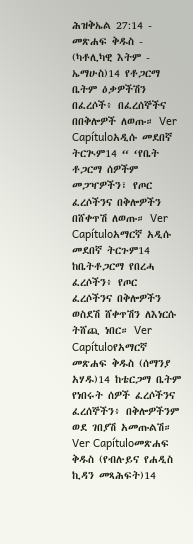ሕዝቅኤል 27:14 - መጽሐፍ ቅዱስ - (ካቶሊካዊ እትም - ኤማሁስ)14 የቶጋርማ ቤትም ዕቃዎችሽን በፈረሶች፥ በፈረሰኞችና በበቅሎዎች ለወጡ። Ver Capítuloአዲሱ መደበኛ ትርጒም14 “ ‘የቤት ቶጋርማ ሰዎችም መጋዣዎችን፣ የጦር ፈረሶችንና በቅሎዎችን በሸቀጥሽ ለወጡ። Ver Capítuloአማርኛ አዲሱ መደበኛ ትርጉም14 ከቤትቶጋርማ የበረሓ ፈረሶችን፥ የጦር ፈረሶችንና በቅሎዎችን ወስደሽ ሸቀጥሽን ለእነርሱ ትሸጪ ነበር። Ver Capítuloየአማርኛ መጽሐፍ ቅዱስ (ሰማንያ አሃዱ)14 ከቴርጋማ ቤትም የነበሩት ሰዎች ፈረሶችንና ፈረሰኞችን፥ በቅሎዎችንም ወደ ገበያሽ አመጡልሽ። Ver Capítuloመጽሐፍ ቅዱስ (የብሉይና የሐዲስ ኪዳን መጻሕፍት)14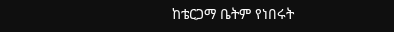ከቴርጋማ ቤትም የነበሩት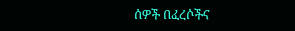ሰዎች በፈረሶችና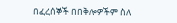በፈረሰኞች በበቅሎዎችም ስለ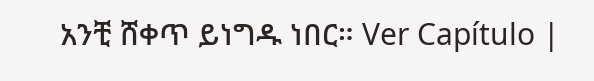አንቺ ሸቀጥ ይነግዱ ነበር። Ver Capítulo |